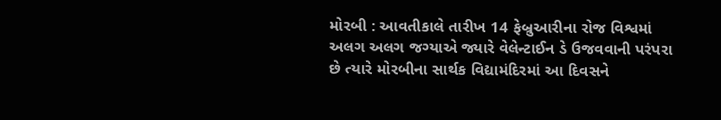મોરબી : આવતીકાલે તારીખ 14 ફેબ્રુઆરીના રોજ વિશ્વમાં અલગ અલગ જગ્યાએ જ્યારે વેલેન્ટાઈન ડે ઉજવવાની પરંપરા છે ત્યારે મોરબીના સાર્થક વિદ્યામંદિરમાં આ દિવસને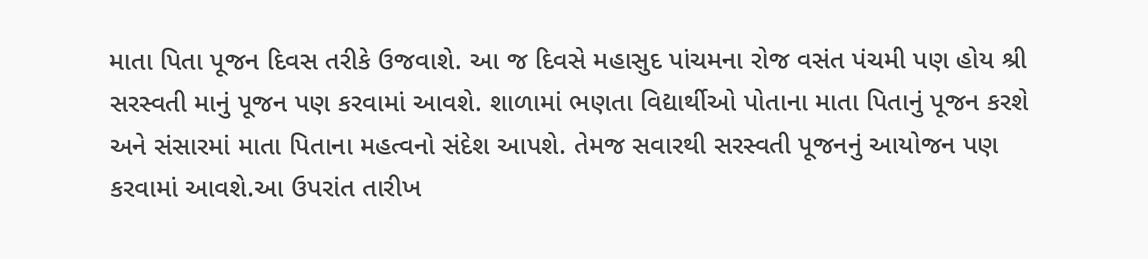માતા પિતા પૂજન દિવસ તરીકે ઉજવાશે. આ જ દિવસે મહાસુદ પાંચમના રોજ વસંત પંચમી પણ હોય શ્રી સરસ્વતી માનું પૂજન પણ કરવામાં આવશે. શાળામાં ભણતા વિદ્યાર્થીઓ પોતાના માતા પિતાનું પૂજન કરશે અને સંસારમાં માતા પિતાના મહત્વનો સંદેશ આપશે. તેમજ સવારથી સરસ્વતી પૂજનનું આયોજન પણ કરવામાં આવશે.આ ઉપરાંત તારીખ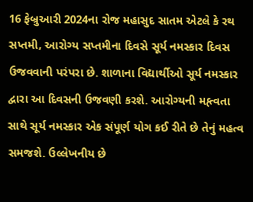16 ફેબ્રુઆરી 2024ના રોજ મહાસુદ સાતમ એટલે કે રથ સપ્તમી, આરોગ્ય સપ્તમીના દિવસે સૂર્ય નમસ્કાર દિવસ ઉજવવાની પરંપરા છે. શાળાના વિદ્યાર્થીઓ સૂર્ય નમસ્કાર દ્વારા આ દિવસની ઉજવણી કરશે. આરોગ્યની મહ્ત્વતા સાથે સૂર્ય નમસ્કાર એક સંપૂર્ણ યોગ કઈ રીતે છે તેનું મહત્વ સમજશે. ઉલ્લેખનીય છે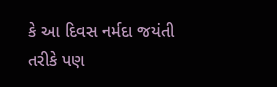કે આ દિવસ નર્મદા જયંતી તરીકે પણ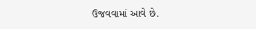ઉજવવામાં આવે છે.